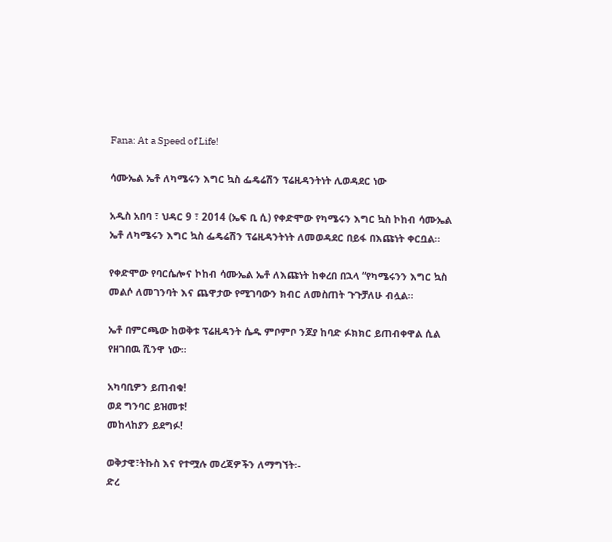Fana: At a Speed of Life!

ሳሙኤል ኤቶ ለካሜሩን እግር ኳስ ፌዴሬሽን ፕሬዚዳንትነት ሊወዳደር ነው

አዲስ አበባ ፣ ህዳር 9 ፣ 2014 (ኤፍ ቢ ሲ) የቀድሞው የካሜሩን እግር ኳስ ኮከብ ሳሙኤል ኤቶ ለካሜሩን እግር ኳስ ፌዴሬሽን ፕሬዚዳንትነት ለመወዳደር በይፋ በእጩነት ቀርቧል፡፡

የቀድሞው የባርሴሎና ኮከብ ሳሙኤል ኤቶ ለእጩነት ከቀረበ በኋላ “የካሜሩንን እግር ኳስ መልሶ ለመገንባት እና ጨዋታው የሚገባውን ክብር ለመስጠት ጉጉቻለሁ ብሏል፡፡

ኤቶ በምርጫው ከወቅቱ ፕሬዚዳንት ሴዱ ምቦምቦ ንጆያ ከባድ ፉክክር ይጠብቀዋል ሲል የዘገበዉ ሺንዋ ነው።

አካባቢዎን ይጠብቁ!
ወደ ግንባር ይዝመቱ!
መከላከያን ይደግፉ!

ወቅታዊ፣ትኩስ እና የተሟሉ መረጃዎችን ለማግኘት፡-
ድረ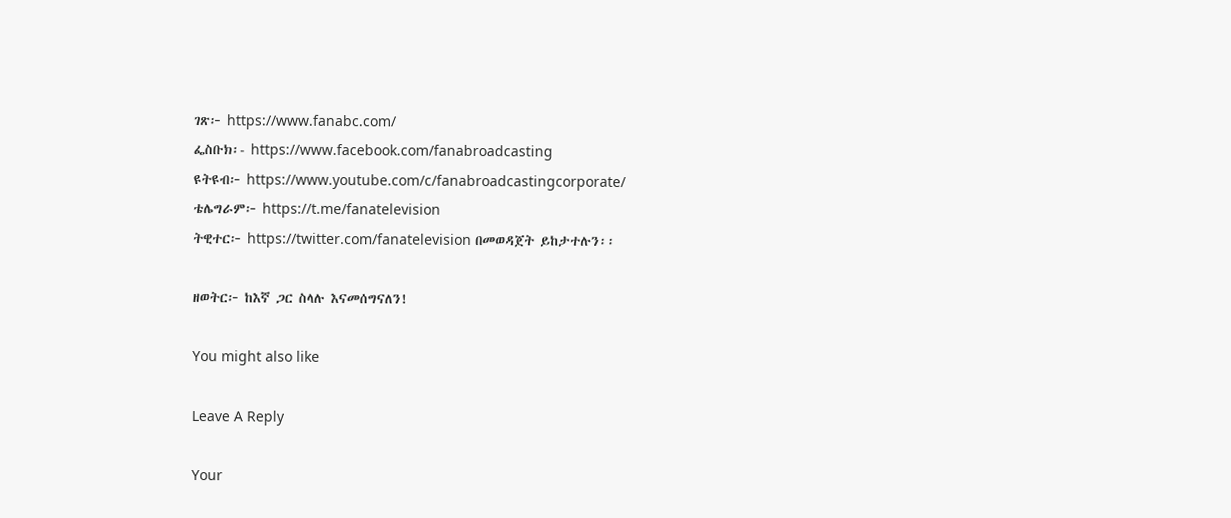ገጽ፦ https://www.fanabc.com/
ፌስቡክ፡- https://www.facebook.com/fanabroadcasting
ዩትዩብ፦ https://www.youtube.com/c/fanabroadcastingcorporate/
ቴሌግራም፦ https://t.me/fanatelevision
ትዊተር፦ https://twitter.com/fanatelevision በመወዳጀት ይከታተሉን፡፡

ዘወትር፦ ከእኛ ጋር ስላሉ እናመሰግናለን!

You might also like

Leave A Reply

Your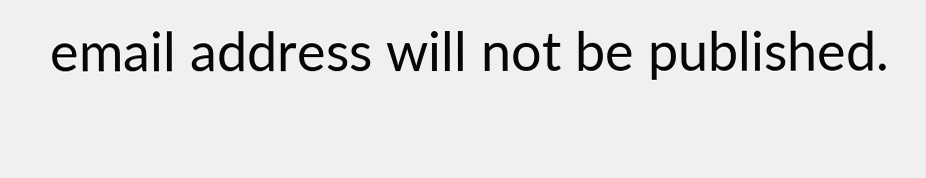email address will not be published.